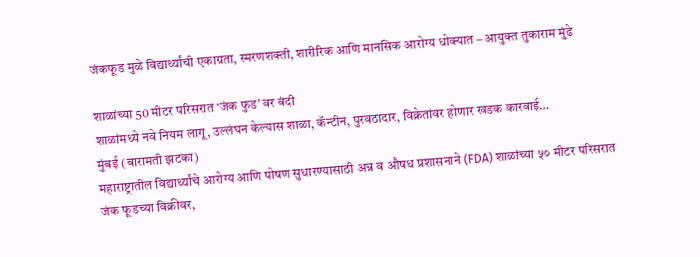जंकफूड मुळे विद्यार्थ्यांची एकाग्रता, स्मरणशक्ती, शारीरिक आणि मानसिक आरोग्य धोक्यात – आयुक्त तुकाराम मुंढे

शाळांच्या 50 मीटर परिसरात ‘जंक फुड’ वर बंदी
शाळांमध्ये नवे नियम लागू, उल्लंघन केल्यास शाळा, कॅन्टीन, पुरवठादार, विक्रेतांवर होणार खडक कारवाई…
मुंबई (बारामती झटका)
महाराष्ट्रातील विद्यार्थ्यांचे आरोग्य आणि पोषण सुधारण्यासाठी अन्न व औषध प्रशासनाने (FDA) शाळांच्या ५० मीटर परिसरात जंक फूडच्या विक्रीवर,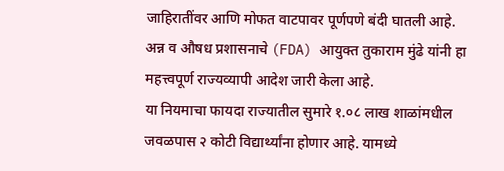जाहिरातींवर आणि मोफत वाटपावर पूर्णपणे बंदी घातली आहे. अन्न व औषध प्रशासनाचे (FDA) आयुक्त तुकाराम मुंढे यांनी हा महत्त्वपूर्ण राज्यव्यापी आदेश जारी केला आहे.
या नियमाचा फायदा राज्यातील सुमारे १.०८ लाख शाळांमधील जवळपास २ कोटी विद्यार्थ्यांना होणार आहे. यामध्ये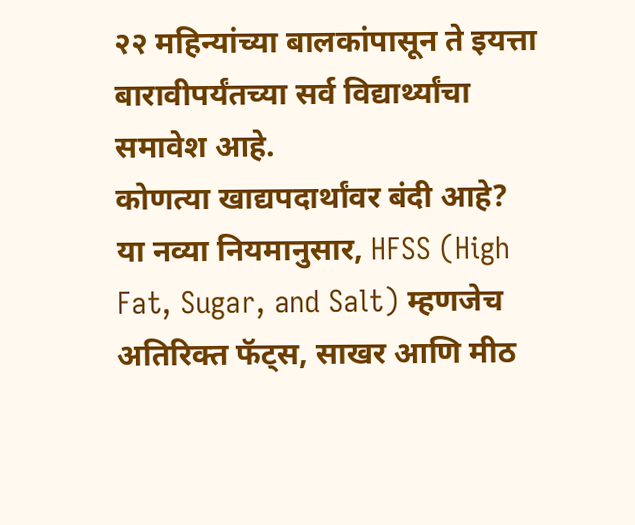२२ महिन्यांच्या बालकांपासून ते इयत्ता बारावीपर्यंतच्या सर्व विद्यार्थ्यांचा समावेश आहे.
कोणत्या खाद्यपदार्थांवर बंदी आहे?
या नव्या नियमानुसार, HFSS (High Fat, Sugar, and Salt) म्हणजेच अतिरिक्त फॅट्स, साखर आणि मीठ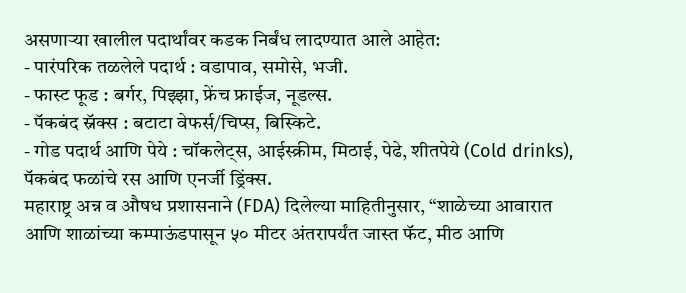असणाऱ्या खालील पदार्थांवर कडक निर्बंध लादण्यात आले आहेत:
- पारंपरिक तळलेले पदार्थ : वडापाव, समोसे, भजी.
- फास्ट फूड : बर्गर, पिझ्झा, फ्रेंच फ्राईज, नूडल्स.
- पॅकबंद स्नॅक्स : बटाटा वेफर्स/चिप्स, बिस्किटे.
- गोड पदार्थ आणि पेये : चॉकलेट्स, आईस्क्रीम, मिठाई, पेढे, शीतपेये (Cold drinks), पॅकबंद फळांचे रस आणि एनर्जी ड्रिंक्स.
महाराष्ट्र अन्न व औषध प्रशासनाने (FDA) दिलेल्या माहितीनुसार, “शाळेच्या आवारात आणि शाळांच्या कम्पाऊंडपासून ५० मीटर अंतरापर्यंत जास्त फॅट, मीठ आणि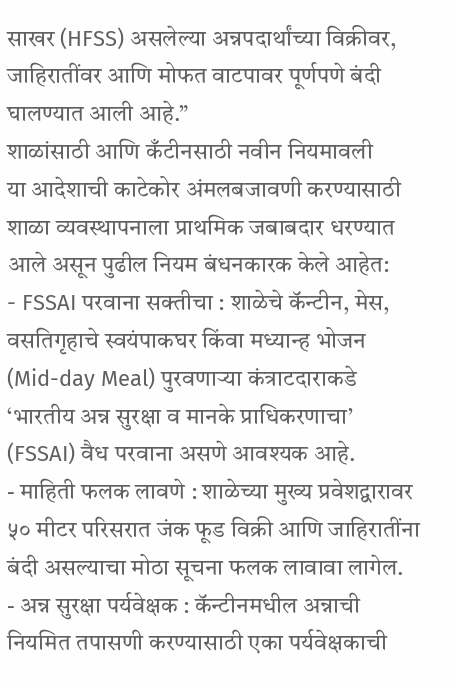साखर (HFSS) असलेल्या अन्नपदार्थांच्या विक्रीवर, जाहिरातींवर आणि मोफत वाटपावर पूर्णपणे बंदी घालण्यात आली आहे.”
शाळांसाठी आणि कँटीनसाठी नवीन नियमावली
या आदेशाची काटेकोर अंमलबजावणी करण्यासाठी शाळा व्यवस्थापनाला प्राथमिक जबाबदार धरण्यात आले असून पुढील नियम बंधनकारक केले आहेत:
- FSSAI परवाना सक्तीचा : शाळेचे कॅन्टीन, मेस, वसतिगृहाचे स्वयंपाकघर किंवा मध्यान्ह भोजन (Mid-day Meal) पुरवणाऱ्या कंत्राटदाराकडे ‘भारतीय अन्न सुरक्षा व मानके प्राधिकरणाचा’ (FSSAI) वैध परवाना असणे आवश्यक आहे.
- माहिती फलक लावणे : शाळेच्या मुख्य प्रवेशद्वारावर ५० मीटर परिसरात जंक फूड विक्री आणि जाहिरातींना बंदी असल्याचा मोठा सूचना फलक लावावा लागेल.
- अन्न सुरक्षा पर्यवेक्षक : कॅन्टीनमधील अन्नाची नियमित तपासणी करण्यासाठी एका पर्यवेक्षकाची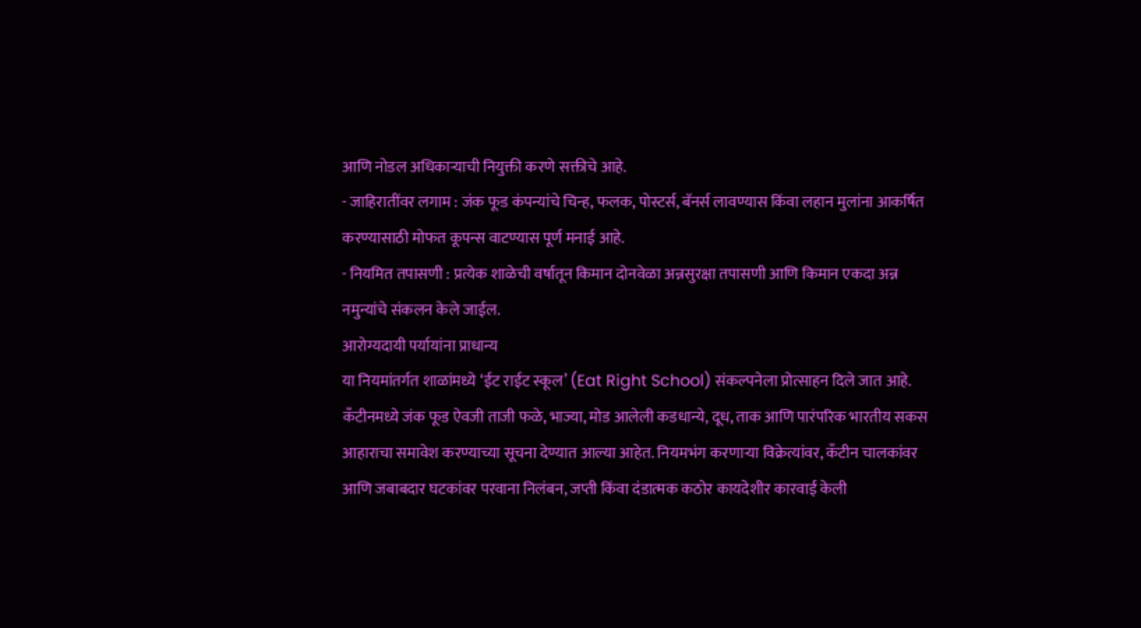आणि नोडल अधिकाऱ्याची नियुक्ती करणे सक्तीचे आहे.
- जाहिरातींवर लगाम : जंक फूड कंपन्यांचे चिन्ह, फलक, पोस्टर्स, बॅनर्स लावण्यास किंवा लहान मुलांना आकर्षित करण्यासाठी मोफत कूपन्स वाटण्यास पूर्ण मनाई आहे.
- नियमित तपासणी : प्रत्येक शाळेची वर्षातून किमान दोनवेळा अन्नसुरक्षा तपासणी आणि किमान एकदा अन्न नमुन्यांचे संकलन केले जाईल.
आरोग्यदायी पर्यायांना प्राधान्य
या नियमांतर्गत शाळांमध्ये ‘ईट राईट स्कूल’ (Eat Right School) संकल्पनेला प्रोत्साहन दिले जात आहे. कँटीनमध्ये जंक फूड ऐवजी ताजी फळे, भाज्या, मोड आलेली कडधान्ये, दूध, ताक आणि पारंपरिक भारतीय सकस आहाराचा समावेश करण्याच्या सूचना देण्यात आल्या आहेत. नियमभंग करणाऱ्या विक्रेत्यांवर, कँटीन चालकांवर आणि जबाबदार घटकांवर परवाना निलंबन, जप्ती किंवा दंडात्मक कठोर कायदेशीर कारवाई केली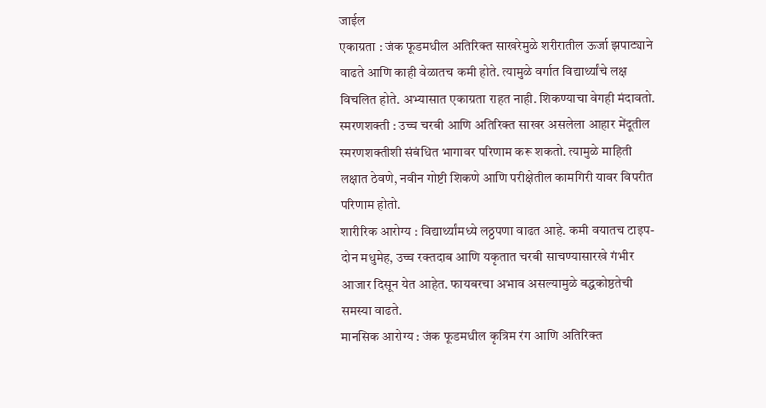जाईल
एकाग्रता : जंक फूडमधील अतिरिक्त साखरेमुळे शरीरातील ऊर्जा झपाट्याने वाढते आणि काही वेळातच कमी होते. त्यामुळे वर्गात विद्यार्थ्यांचे लक्ष विचलित होते. अभ्यासात एकाग्रता राहत नाही. शिकण्याचा वेगही मंदावतो.
स्मरणशक्ती : उच्च चरबी आणि अतिरिक्त साखर असलेला आहार मेंदूतील स्मरणशक्तीशी संबंधित भागावर परिणाम करू शकतो. त्यामुळे माहिती लक्षात ठेवणे, नवीन गोष्टी शिकणे आणि परीक्षेतील कामगिरी यावर विपरीत परिणाम होतो.
शारीरिक आरोग्य : विद्यार्थ्यांमध्ये लठ्ठपणा वाढत आहे. कमी वयातच टाइप-दोन मधुमेह, उच्च रक्तदाब आणि यकृतात चरबी साचण्यासारखे गंभीर आजार दिसून येत आहेत. फायबरचा अभाव असल्यामुळे बद्धकोष्ठतेची समस्या वाढते.
मानसिक आरोग्य : जंक फूडमधील कृत्रिम रंग आणि अतिरिक्त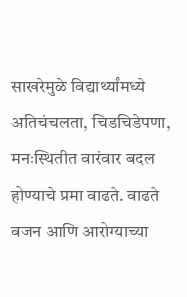साखरेमुळे विद्यार्थ्यांमध्ये अतिचंचलता, चिडचिडेपणा, मनःस्थितीत वारंवार बदल होण्याचे प्रमा वाढते. वाढते वजन आणि आरोग्याच्या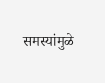समस्यांमुळे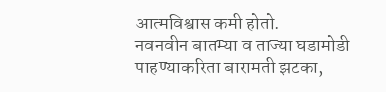आत्मविश्वास कमी होतो.
नवनवीन बातम्या व ताज्या घडामोडी पाहण्याकरिता बारामती झटका,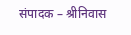संपादक – श्रीनिवास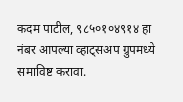कदम पाटील, ९८५०१०४९१४ हा नंबर आपल्या व्हाट्सअप ग्रुपमध्ये समाविष्ट करावा.